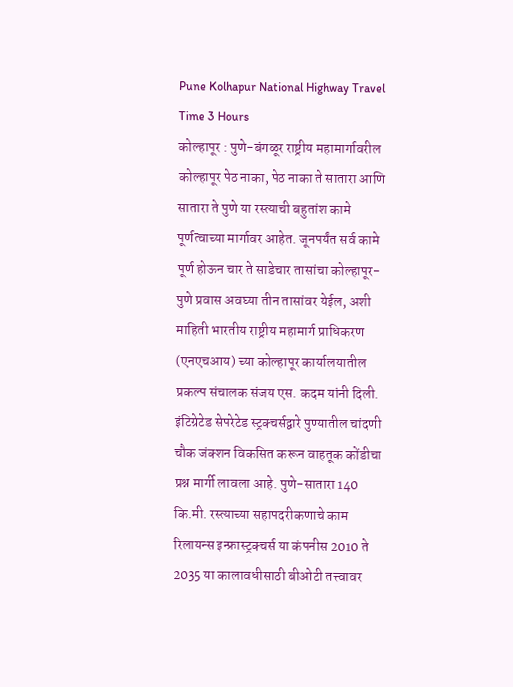Pune Kolhapur National Highway Travel Time 3 Hours
कोल्हापूर : पुणे-बंगळूर राष्ट्रीय महामार्गावरील कोल्हापूर पेठ नाका, पेठ नाका ते सातारा आणि सातारा ते पुणे या रस्त्याची बहुतांश कामे पूर्णत्वाच्या मार्गावर आहेत. जूनपर्यंत सर्व कामे पूर्ण होऊन चार ते साडेचार तासांचा कोल्हापूर-पुणे प्रवास अवघ्या तीन तासांवर येईल, अशी माहिती भारतीय राष्ट्रीय महामार्ग प्राधिकरण (एनएचआय) च्या कोल्हापूर कार्यालयातील प्रकल्प संचालक संजय एस. कदम यांनी दिली.
इंटिग्रेटेड सेपरेटेड स्ट्रक्चर्सद्वारे पुण्यातील चांदणी चौक जंक्शन विकसित करून वाहतूक कोंडीचा प्रश्न मार्गी लावला आहे. पुणे-सातारा 140 कि.मी. रस्त्याच्या सहापदरीकणाचे काम रिलायन्स इन्फ्रास्ट्रक्चर्स या कंपनीस 2010 ते 2035 या कालावधीसाठी बीओटी तत्त्वावर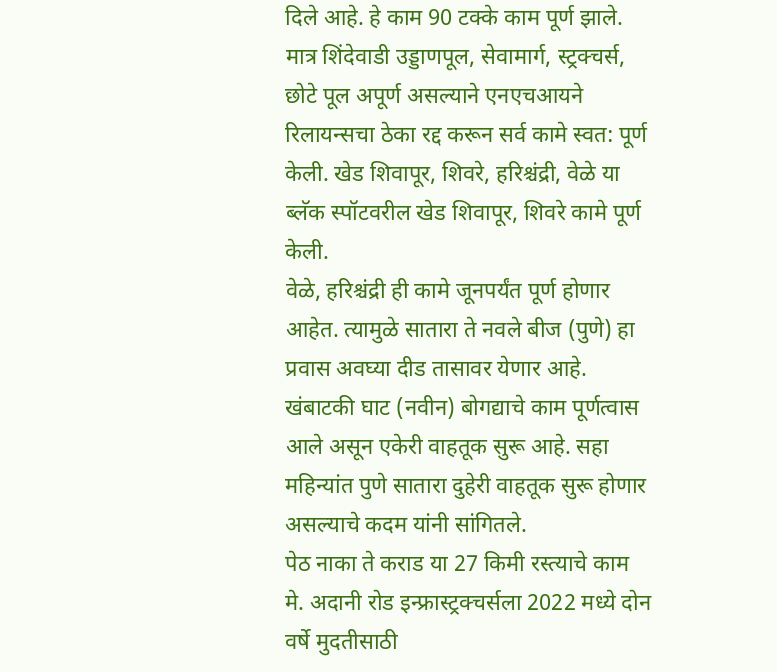दिले आहे. हे काम 90 टक्के काम पूर्ण झाले. मात्र शिंदेवाडी उड्डाणपूल, सेवामार्ग, स्ट्रक्चर्स, छोटे पूल अपूर्ण असल्याने एनएचआयने रिलायन्सचा ठेका रद्द करून सर्व कामे स्वत: पूर्ण केली. खेड शिवापूर, शिवरे, हरिश्चंद्री, वेळे या ब्लॅक स्पॉटवरील खेड शिवापूर, शिवरे कामे पूर्ण केली.
वेळे, हरिश्चंद्री ही कामे जूनपर्यंत पूर्ण होणार आहेत. त्यामुळे सातारा ते नवले बीज (पुणे) हा प्रवास अवघ्या दीड तासावर येणार आहे. खंबाटकी घाट (नवीन) बोगद्याचे काम पूर्णत्वास आले असून एकेरी वाहतूक सुरू आहे. सहा महिन्यांत पुणे सातारा दुहेरी वाहतूक सुरू होणार असल्याचे कदम यांनी सांगितले.
पेठ नाका ते कराड या 27 किमी रस्त्याचे काम मे. अदानी रोड इन्फ्रास्ट्रक्चर्सला 2022 मध्ये दोन वर्षे मुदतीसाठी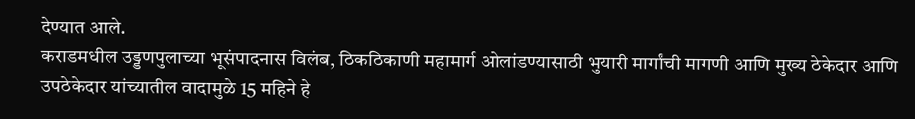देण्यात आले.
कराडमधील उड्डणपुलाच्या भूसंपादनास विलंब, ठिकठिकाणी महामार्ग ओलांडण्यासाठी भुयारी मार्गांची मागणी आणि मुख्य ठेकेदार आणि उपठेकेदार यांच्यातील वादामुळे 15 महिने हे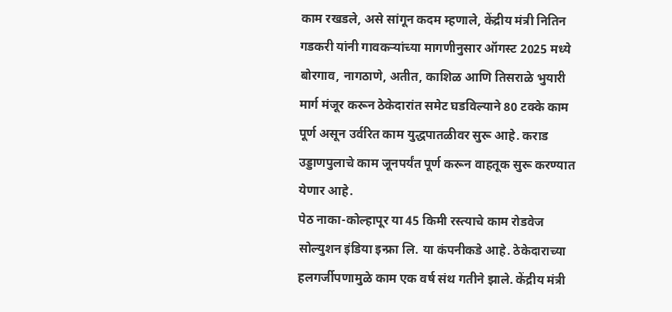काम रखडले, असे सांगून कदम म्हणाले, केंद्रीय मंत्री नितिन गडकरी यांनी गावकऱ्यांच्या मागणीनुसार ऑगस्ट 2025 मध्ये बोरगाव, नागठाणे, अतीत, काशिळ आणि तिसराळे भुयारी मार्ग मंजूर करून ठेकेदारांत समेट घडविल्याने 80 टक्के काम पूर्ण असून उर्वरित काम युद्धपातळीवर सुरू आहे. कराड उड्डाणपुलाचे काम जूनपर्यंत पूर्ण करून वाहतूक सुरू करण्यात येणार आहे.
पेठ नाका-कोल्हापूर या 45 किमी रस्त्याचे काम रोडवेज सोल्युशन इंडिया इन्फ्रा लि. या कंपनीकडे आहे. ठेकेदाराच्या हलगर्जीपणामुळे काम एक वर्ष संथ गतीने झाले. केंद्रीय मंत्री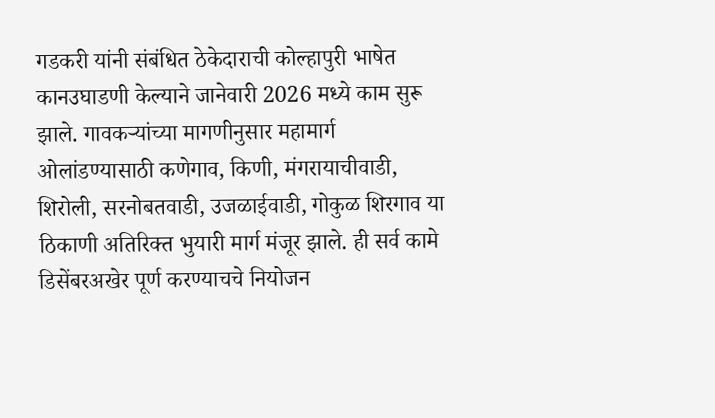गडकरी यांनी संबंधित ठेकेदाराची कोल्हापुरी भाषेत कानउघाडणी केल्याने जानेवारी 2026 मध्ये काम सुरू झाले. गावकऱ्यांच्या मागणीनुसार महामार्ग ओलांडण्यासाठी कणेगाव, किणी, मंगरायाचीवाडी, शिरोली, सरनोबतवाडी, उजळाईवाडी, गोकुळ शिरगाव या ठिकाणी अतिरिक्त भुयारी मार्ग मंजूर झाले. ही सर्व कामे डिसेंबरअखेर पूर्ण करण्याचचे नियोजन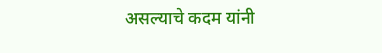असल्याचे कदम यांनी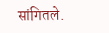सांगितले.